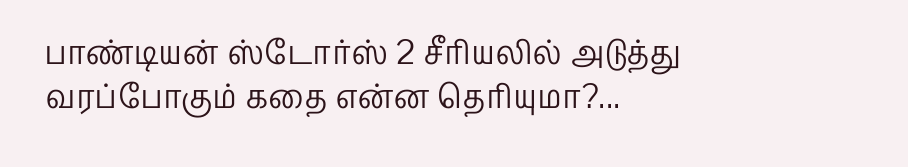பாண்டியன் ஸ்டோர்ஸ் 2 சீரியலில் அடுத்து வரப்போகும் கதை என்ன தெரியுமா?...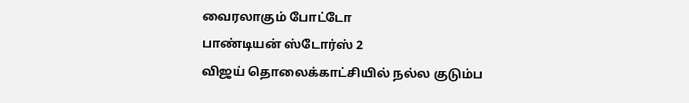வைரலாகும் போட்டோ
பாண்டியன் ஸ்டோர்ஸ் 2
விஜய் தொலைக்காட்சியில் நல்ல குடும்ப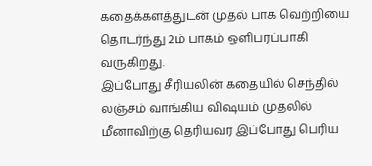கதைக்களத்துடன் முதல் பாக வெற்றியை தொடர்ந்து 2ம் பாகம் ஒளிபரப்பாகி வருகிறது.
இப்போது சீரியலின் கதையில் செந்தில் லஞ்சம் வாங்கிய விஷயம் முதலில் மீனாவிற்கு தெரியவர இப்போது பெரிய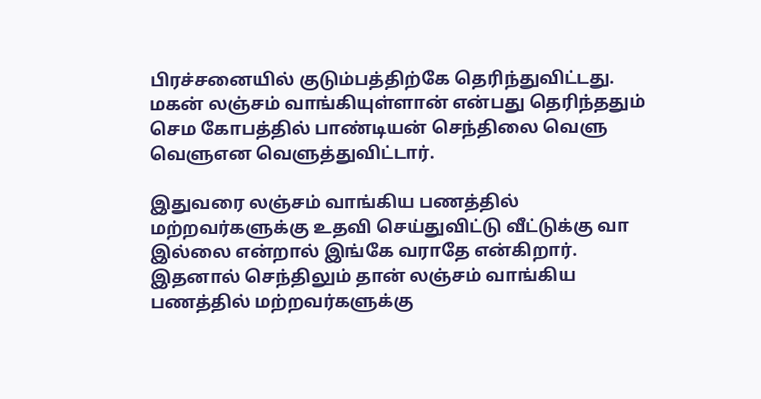பிரச்சனையில் குடும்பத்திற்கே தெரிந்துவிட்டது. மகன் லஞ்சம் வாங்கியுள்ளான் என்பது தெரிந்ததும் செம கோபத்தில் பாண்டியன் செந்திலை வெளு வெளுஎன வெளுத்துவிட்டார்.

இதுவரை லஞ்சம் வாங்கிய பணத்தில் மற்றவர்களுக்கு உதவி செய்துவிட்டு வீட்டுக்கு வா இல்லை என்றால் இங்கே வராதே என்கிறார். இதனால் செந்திலும் தான் லஞ்சம் வாங்கிய பணத்தில் மற்றவர்களுக்கு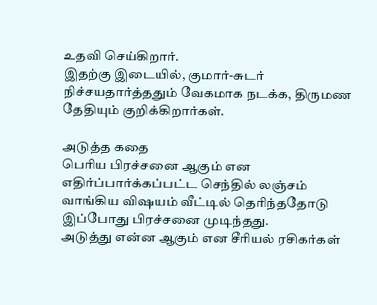உதவி செய்கிறார்.
இதற்கு இடையில், குமார்-சுடர் நிச்சயதார்த்ததும் வேகமாக நடக்க, திருமண தேதியும் குறிக்கிறார்கள்.

அடுத்த கதை
பெரிய பிரச்சனை ஆகும் என எதிர்ப்பார்க்கப்பட்ட செந்தில் லஞ்சம் வாங்கிய விஷயம் வீட்டில் தெரிந்ததோடு இப்போது பிரச்சனை முடிந்தது.
அடுத்து என்ன ஆகும் என சீரியல் ரசிகர்கள்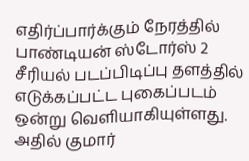எதிர்ப்பார்க்கும் நேரத்தில் பாண்டியன் ஸ்டோர்ஸ் 2 சீரியல் படப்பிடிப்பு தளத்தில் எடுக்கப்பட்ட புகைப்படம் ஒன்று வெளியாகியுள்ளது.
அதில் குமார்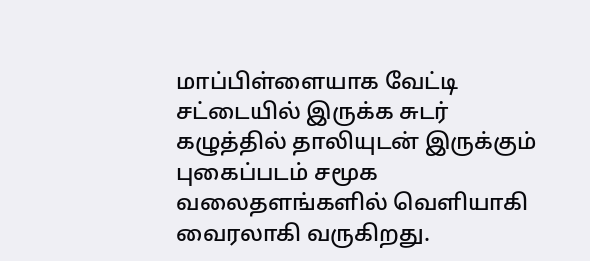மாப்பிள்ளையாக வேட்டி சட்டையில் இருக்க சுடர் கழுத்தில் தாலியுடன் இருக்கும் புகைப்படம் சமூக வலைதளங்களில் வெளியாகி வைரலாகி வருகிறது.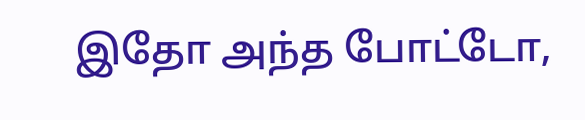இதோ அந்த போட்டோ,